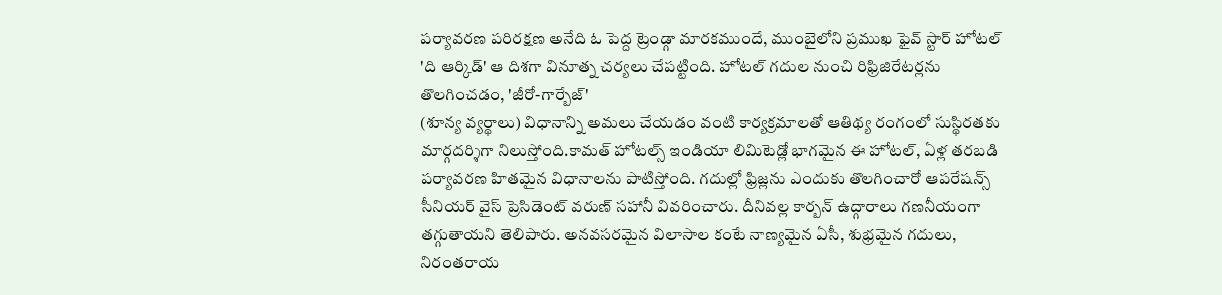పర్యావరణ పరిరక్షణ అనేది ఓ పెద్ద ట్రెండ్గా మారకముందే, ముంబైలోని ప్రముఖ ఫైవ్ స్టార్ హోటల్ 'ది ఆర్కిడ్' ఆ దిశగా వినూత్న చర్యలు చేపట్టింది. హోటల్ గదుల నుంచి రిఫ్రిజిరేటర్లను తొలగించడం, 'జీరో-గార్బేజ్'
(శూన్య వ్యర్థాలు) విధానాన్ని అమలు చేయడం వంటి కార్యక్రమాలతో ఆతిథ్య రంగంలో సుస్థిరతకు మార్గదర్శిగా నిలుస్తోంది.కామత్ హోటల్స్ ఇండియా లిమిటెడ్లో భాగమైన ఈ హోటల్, ఏళ్ల తరబడి పర్యావరణ హితమైన విధానాలను పాటిస్తోంది. గదుల్లో ఫ్రిజ్లను ఎందుకు తొలగించారో ఆపరేషన్స్ సీనియర్ వైస్ ప్రెసిడెంట్ వరుణ్ సహానీ వివరించారు. దీనివల్ల కార్బన్ ఉద్గారాలు గణనీయంగా తగ్గుతాయని తెలిపారు. అనవసరమైన విలాసాల కంటే నాణ్యమైన ఏసీ, శుభ్రమైన గదులు, నిరంతరాయ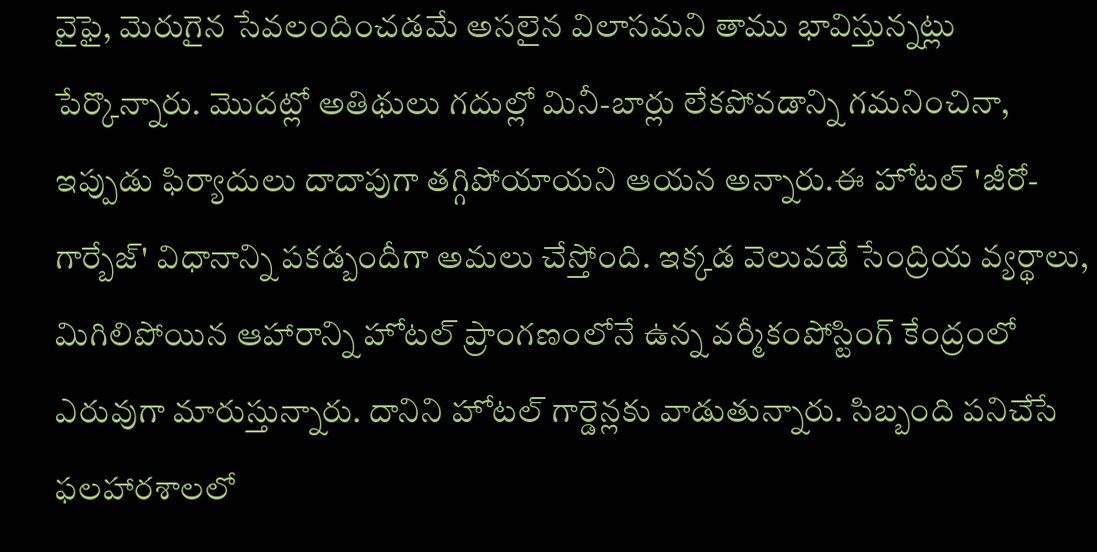వైఫై, మెరుగైన సేవలందించడమే అసలైన విలాసమని తాము భావిస్తున్నట్లు పేర్కొన్నారు. మొదట్లో అతిథులు గదుల్లో మినీ-బార్లు లేకపోవడాన్ని గమనించినా, ఇప్పుడు ఫిర్యాదులు దాదాపుగా తగ్గిపోయాయని ఆయన అన్నారు.ఈ హోటల్ 'జీరో-గార్బేజ్' విధానాన్ని పకడ్బందీగా అమలు చేస్తోంది. ఇక్కడ వెలువడే సేంద్రియ వ్యర్థాలు, మిగిలిపోయిన ఆహారాన్ని హోటల్ ప్రాంగణంలోనే ఉన్న వర్మీకంపోస్టింగ్ కేంద్రంలో ఎరువుగా మారుస్తున్నారు. దానిని హోటల్ గార్డెన్లకు వాడుతున్నారు. సిబ్బంది పనిచేసే ఫలహారశాలలో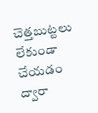చెత్తబుట్టలు లేకుండా చేయడం ద్వారా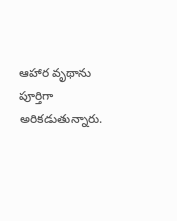ఆహార వృథాను పూర్తిగా అరికడుతున్నారు.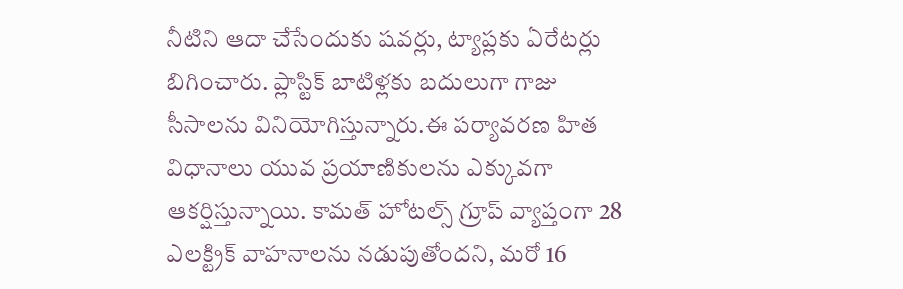నీటిని ఆదా చేసేందుకు షవర్లు, ట్యాప్లకు ఏరేటర్లు బిగించారు. ప్లాస్టిక్ బాటిళ్లకు బదులుగా గాజు సీసాలను వినియోగిస్తున్నారు.ఈ పర్యావరణ హిత విధానాలు యువ ప్రయాణికులను ఎక్కువగా ఆకర్షిస్తున్నాయి. కామత్ హోటల్స్ గ్రూప్ వ్యాప్తంగా 28 ఎలక్ట్రిక్ వాహనాలను నడుపుతోందని, మరో 16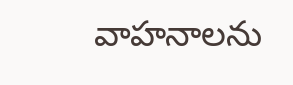వాహనాలను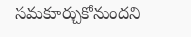సమకూర్చుకోనుందని